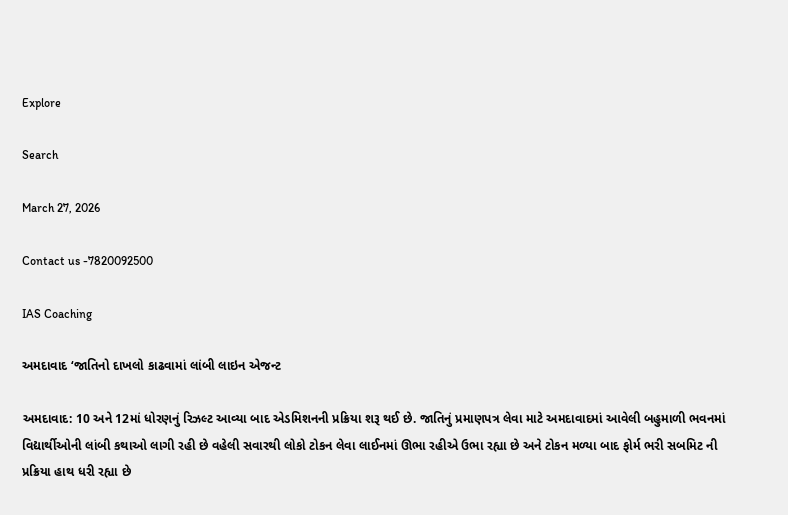Explore

Search

March 27, 2026

Contact us -7820092500

IAS Coaching

અમદાવાદ ‘જાતિનો દાખલો કાઢવામાં લાંબી લાઇન એજન્ટ

અમદાવાદ: 10 અને 12માં ધોરણનું રિઝલ્ટ આવ્યા બાદ એડમિશનની પ્રક્રિયા શરૂ થઈ છે. જાતિનું પ્રમાણપત્ર લેવા માટે અમદાવાદમાં આવેલી બહુમાળી ભવનમાં વિદ્યાર્થીઓની લાંબી કથાઓ લાગી રહી છે વહેલી સવારથી લોકો ટોકન લેવા લાઈનમાં ઊભા રહીએ ઉભા રહ્યા છે અને ટોકન મળ્યા બાદ ફોર્મ ભરી સબમિટ ની પ્રક્રિયા હાથ ધરી રહ્યા છે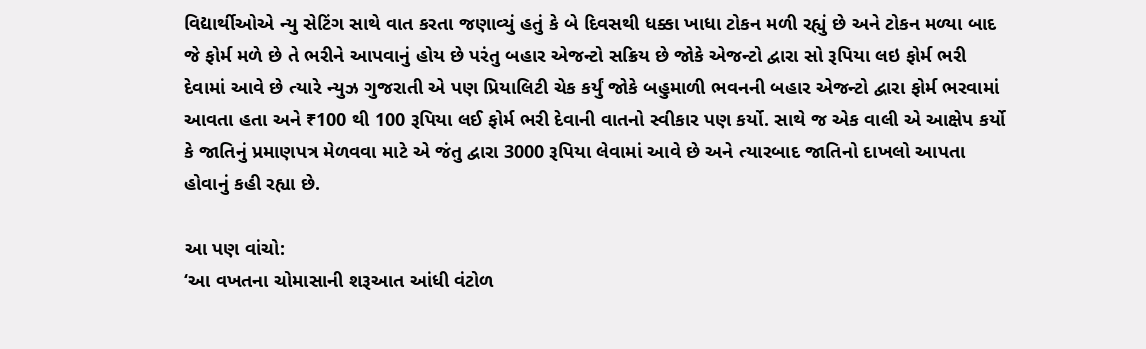વિદ્યાર્થીઓએ ન્યુ સેટિંગ સાથે વાત કરતા જણાવ્યું હતું કે બે દિવસથી ધક્કા ખાધા ટોકન મળી રહ્યું છે અને ટોકન મળ્યા બાદ જે ફોર્મ મળે છે તે ભરીને આપવાનું હોય છે પરંતુ બહાર એજન્ટો સક્રિય છે જોકે એજન્ટો દ્વારા સો રૂપિયા લઇ ફોર્મ ભરી દેવામાં આવે છે ત્યારે ન્યુઝ ગુજરાતી એ પણ પ્રિયાલિટી ચેક કર્યું જોકે બહુમાળી ભવનની બહાર એજન્ટો દ્વારા ફોર્મ ભરવામાં આવતા હતા અને ₹100 થી 100 રૂપિયા લઈ ફોર્મ ભરી દેવાની વાતનો સ્વીકાર પણ કર્યો. સાથે જ એક વાલી એ આક્ષેપ કર્યો કે જાતિનું પ્રમાણપત્ર મેળવવા માટે એ જંતુ દ્વારા 3000 રૂપિયા લેવામાં આવે છે અને ત્યારબાદ જાતિનો દાખલો આપતા હોવાનું કહી રહ્યા છે.

આ પણ વાંચો:
‘આ વખતના ચોમાસાની શરૂઆત આંધી વંટોળ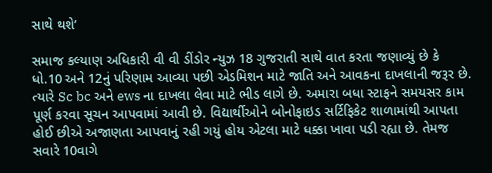સાથે થશે’

સમાજ કલ્યાણ અધિકારી વી વી ડીંડોર ન્યુઝ 18 ગુજરાતી સાથે વાત કરતા જણાવ્યું છે કે ધો.10 અને 12નું પરિણામ આવ્યા પછી એડમિશન માટે જાતિ અને આવકના દાખલાની જરૂર છે. ત્યારે Sc bc અને ews ના દાખલા લેવા માટે ભીડ લાગે છે. અમારા બધા સ્ટાફને સમયસર કામ પૂર્ણ કરવા સૂચન આપવામાં આવી છે. વિદ્યાર્થીઓને બોનોફાઇડ સર્ટિફિકેટ શાળામાંથી આપતા હોઈ છીએ અજાણતા આપવાનું રહી ગયું હોય એટલા માટે ધક્કા ખાવા પડી રહ્યા છે. તેમજ સવારે 10વાગે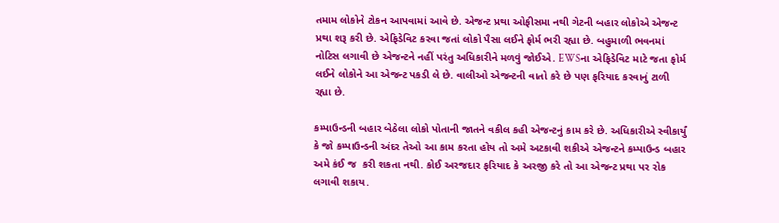તમામ લોકોને ટોકન આપવામાં આવે છે. એજન્ટ પ્રથા ઓફીસમા નથી ગેટની બહાર લોકોએ એજન્ટ પ્રથા શરૂ કરી છે. એફિડેવિટ કરવા જતાં લોકો પૈસા લઈને ફોર્મ ભરી રહ્યા છે. બહુમાળી ભવનમાં નોટિસ લગાવી છે એજન્ટને નહીં પરંતુ અધિકારીને મળવું જોઈએ. EWSના એફિડેવિટ માટે જતા ફોર્મ લઈને લોકોને આ એજન્ટ પકડી લે છે. વાલીઓ એજન્ટની વાતો કરે છે પણ ફરિયાદ કરવાનું ટાળી રહ્યા છે.

કમ્પાઉન્ડની બહાર બેઠેલા લોકો પોતાની જાતને વકીલ કહી એજન્ટનું કામ કરે છે. અધિકારીએ સ્વીકાર્યું કે જો કમ્પાઉન્ડની અંદર તેઓ આ કામ કરતા હોય તો અમે અટકાવી શકીએ એજન્ટને કમ્પાઉન્ડ બહાર અમે કંઈ જ  કરી શકતા નથી. કોઈ અરજદાર ફરિયાદ કે અરજી કરે તો આ એજન્ટ પ્રથા પર રોક લગાવી શકાય.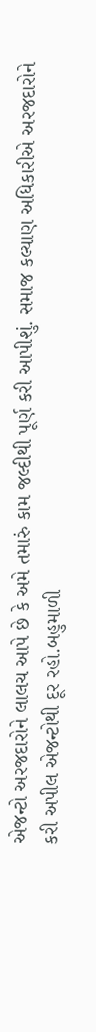એજન્ટો અરજદારોને લાલચ આપે છે કે અમે તમારું કામ જલ્દીથી પૂર્ણ કરી આપીશું. સમાજ કલ્યાણ અધિકારીએ અરજદારોને કરી અપીલ એજન્ટોથી દૂર રહો.બહુમાળી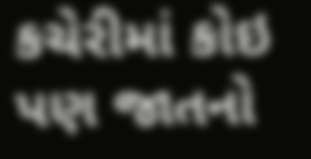કચેરીમાં કોઇ પણ જાતનો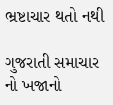ભ્રષ્ટાચાર થતો નથી

ગુજરાતી સમાચાર નો ખજાનો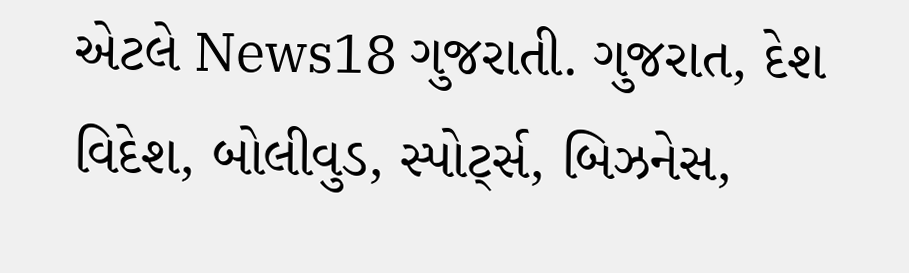એટલે News18 ગુજરાતી. ગુજરાત, દેશ વિદેશ, બોલીવુડ, સ્પોર્ટ્સ, બિઝનેસ,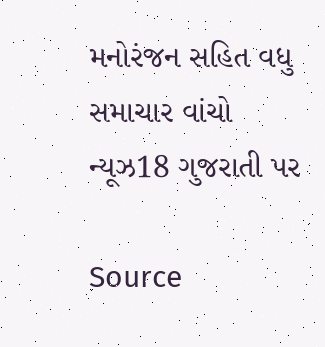મનોરંજન સહિત વધુ સમાચાર વાંચો ન્યૂઝ18 ગુજરાતી પર

Source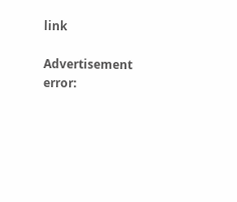link

Advertisement
error: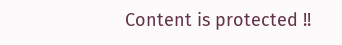Content is protected !!